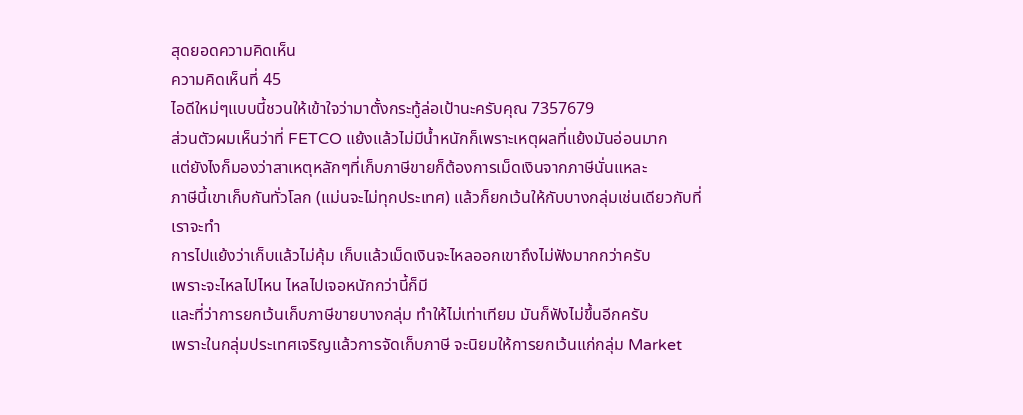สุดยอดความคิดเห็น
ความคิดเห็นที่ 45
ไอดีใหม่ๆแบบนี้ชวนให้เข้าใจว่ามาตั้งกระทู้ล่อเป้านะครับคุณ 7357679
ส่วนตัวผมเห็นว่าที่ FETCO แย้งแล้วไม่มีน้ำหนักก็เพราะเหตุผลที่แย้งมันอ่อนมาก
แต่ยังไงก็มองว่าสาเหตุหลักๆที่เก็บภาษีขายก็ต้องการเม็ดเงินจากภาษีนั่นแหละ
ภาษีนี้เขาเก็บกันทั่วโลก (แม่นจะไม่ทุกประเทศ) แล้วก็ยกเว้นให้กับบางกลุ่มเช่นเดียวกับที่เราจะทำ
การไปแย้งว่าเก็บแล้วไม่คุ้ม เก็บแล้วเม็ดเงินจะไหลออกเขาถึงไม่ฟังมากกว่าครับ
เพราะจะไหลไปไหน ไหลไปเจอหนักกว่านี้ก็มี
และที่ว่าการยกเว้นเก็บภาษีขายบางกลุ่ม ทำให้ไม่เท่าเทียม มันก็ฟังไม่ขึ้นอีกครับ
เพราะในกลุ่มประเทศเจริญแล้วการจัดเก็บภาษี จะนิยมให้การยกเว้นแก่กลุ่ม Market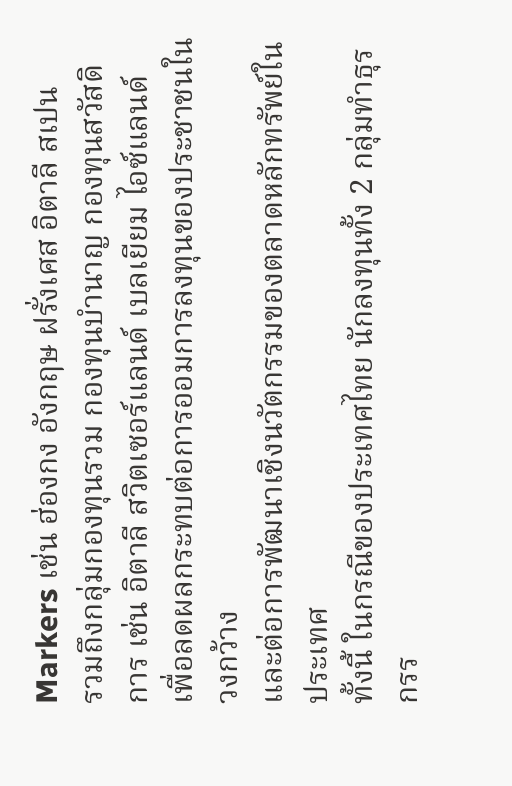Markers เช่น ฮ่องกง อังกฤษ ฝรั่งเศส อิตาลี สเปน
รวมถึงกลุ่มกองทุนรวม กองทุนบำนาญ กองทุนสวัสดิการ เช่น อิตาลี สวิตเซอร์แลนด์ เบลเยียม ไอซ์แลนด์
เพื่อลดผลกระทบต่อการออมการลงทุนของประชาชนในวงกว้าง
และต่อการพัฒนาเชิงนวัตกรรมของตลาดหลักทรัพย์ในประเทศ
ทั้งนี้ ในกรณีของประเทศไทย นักลงทุนทั้ง 2 กลุ่มทำธุรกรร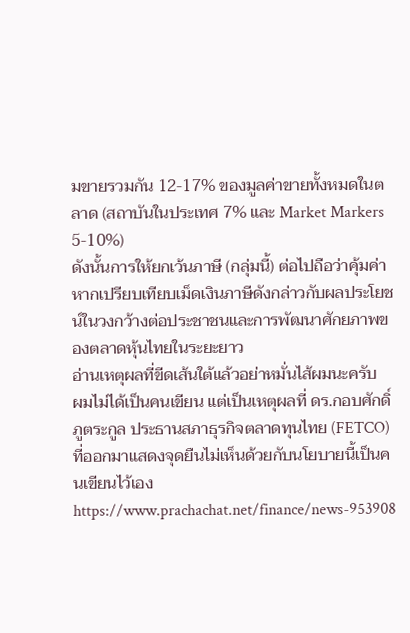มขายรวมกัน 12-17% ของมูลค่าขายทั้งหมดในตลาด (สถาบันในประเทศ 7% และ Market Markers 5-10%)
ดังนั้นการให้ยกเว้นภาษี (กลุ่มนี้) ต่อไปถือว่าคุ้มค่าหากเปรียบเทียบเม็ดเงินภาษีดังกล่าวกับผลประโยชน์ในวงกว้างต่อประชาชนและการพัฒนาศักยภาพของตลาดหุ้นไทยในระยะยาว
อ่านเหตุผลที่ขีดเส้นใต้แล้วอย่าหมั่นไส้ผมนะครับ
ผมไม่ได้เป็นคนเขียน แต่เป็นเหตุผลที่ ดร.กอบศักดิ์ ภูตระกูล ประธานสภาธุรกิจตลาดทุนไทย (FETCO)
ที่ออกมาแสดงจุดยืนไม่เห็นด้วยกับนโยบายนี้เป็นคนเขียนไว้เอง
https://www.prachachat.net/finance/news-953908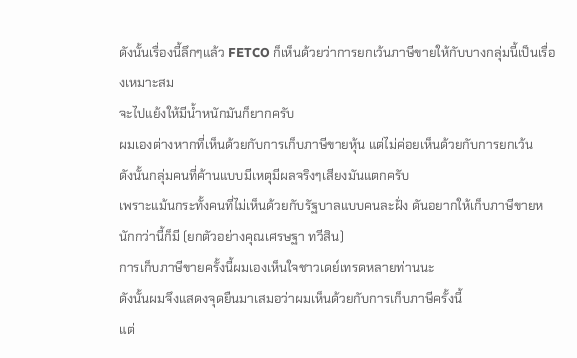ดังนั้นเรื่องนี้ลึกๆแล้ว FETCO ก็เห็นด้วยว่าการยกเว้นภาษีขายให้กับบางกลุ่มนี้เป็นเรื่องเหมาะสม
จะไปแย้งให้มีน้ำหนักมันก็ยากครับ
ผมเองต่างหากที่เห็นด้วยกับการเก็บภาษีขายหุ้น แต่ไม่ค่อยเห็นด้วยกับการยกเว้น
ดังนั้นกลุ่มคนที่ค้านแบบมีเหตุมีผลจริงๆเสียงมันแตกครับ
เพราะแม้นกระทั้งคนที่ไม่เห็นด้วยกับรัฐบาลแบบคนละฝั่ง ดันอยากให้เก็บภาษีขายหนักกว่านี้ก็มี (ยกตัวอย่างคุณเศรษฐา ทวีสิน)
การเก็บภาษีขายครั้งนี้ผมเองเห็นใจชาวเดย์เทรดหลายท่านนะ
ดังนั้นผมจึงแสดงจุดยืนมาเสมอว่าผมเห็นด้วยกับการเก็บภาษีครั้งนี้
แต่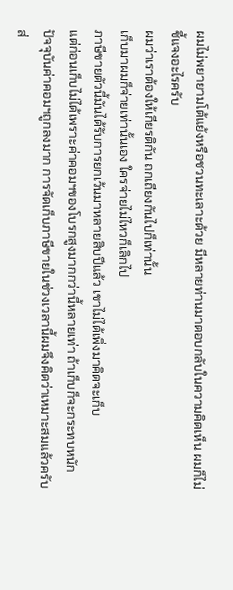ผมไม่พยายามโต้แย้งหรือชวนทะเลาะด้วย มีหลายท่านมาตอบกลับในความคิดเห็น ผมก็ไม่ชี้แจงอะไรครับ
ผมว่าเราต้องให้เกียรติกัน ถกเถียงกันไปก็เท่านั้น
เก็บมาผมก็จ่ายเท่านั้นเอง ใครจ่ายไม่ไหวก็เลิกไป
ภาษีขายตัวนี้มันได้รับการยกเว้นมาหลายสิบปีแล้ว เขาไม่ได้เพิ่งมาคิดจะเก็บ
แต่ก่อนเก็บไม่ได้เพราะค่าคอมฯของโบรกสูงมากกว่านี้หลายเท่า ถ้าเก็บก็จะกระทบหนัก
ปัจจุบันค่าคอมฯถูกลงมาก การจัดเก็บภาษีขายในช่วงเวลานี้ผมจึงคิดว่าเหมาะสมแล้วครับ
ส่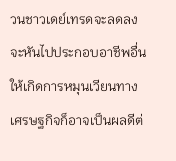วนชาวเดย์เทรดจะลดลง จะหันไปประกอบอาชีพอื่นให้เกิดการหมุนเวียนทางเศรษฐกิจก็อาจเป็นผลดีต่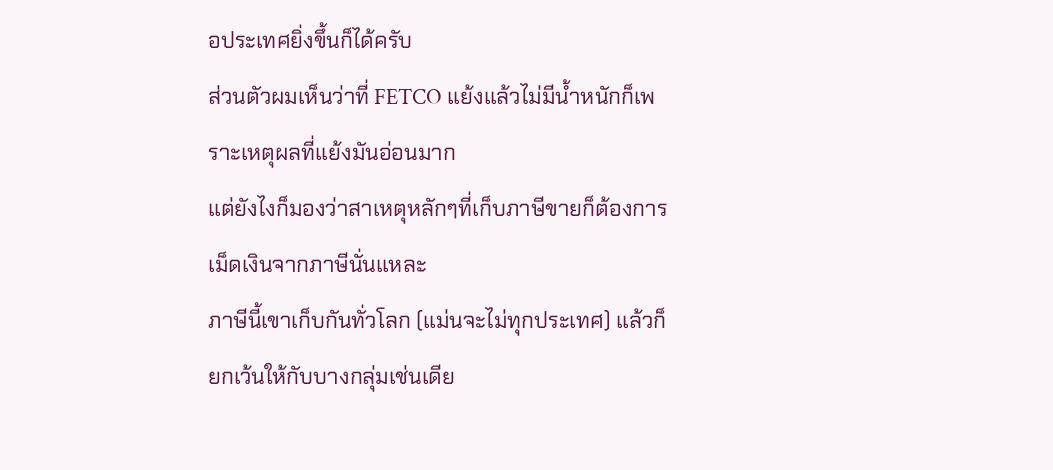อประเทศยิ่งขึ้นก็ได้ครับ
ส่วนตัวผมเห็นว่าที่ FETCO แย้งแล้วไม่มีน้ำหนักก็เพราะเหตุผลที่แย้งมันอ่อนมาก
แต่ยังไงก็มองว่าสาเหตุหลักๆที่เก็บภาษีขายก็ต้องการเม็ดเงินจากภาษีนั่นแหละ
ภาษีนี้เขาเก็บกันทั่วโลก (แม่นจะไม่ทุกประเทศ) แล้วก็ยกเว้นให้กับบางกลุ่มเช่นเดีย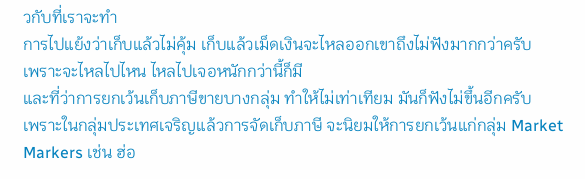วกับที่เราจะทำ
การไปแย้งว่าเก็บแล้วไม่คุ้ม เก็บแล้วเม็ดเงินจะไหลออกเขาถึงไม่ฟังมากกว่าครับ
เพราะจะไหลไปไหน ไหลไปเจอหนักกว่านี้ก็มี
และที่ว่าการยกเว้นเก็บภาษีขายบางกลุ่ม ทำให้ไม่เท่าเทียม มันก็ฟังไม่ขึ้นอีกครับ
เพราะในกลุ่มประเทศเจริญแล้วการจัดเก็บภาษี จะนิยมให้การยกเว้นแก่กลุ่ม Market Markers เช่น ฮ่อ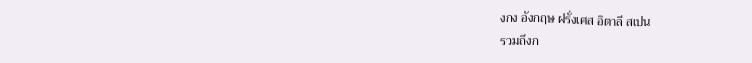งกง อังกฤษ ฝรั่งเศส อิตาลี สเปน
รวมถึงก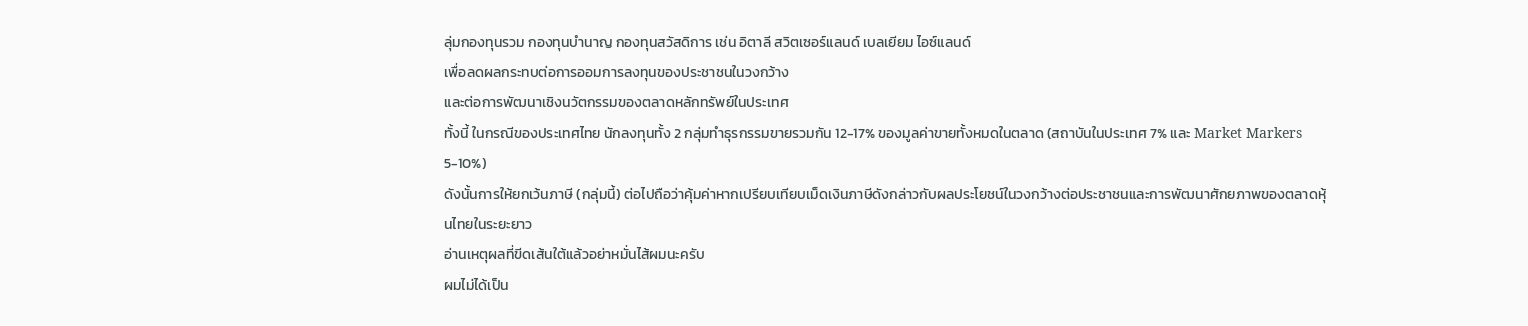ลุ่มกองทุนรวม กองทุนบำนาญ กองทุนสวัสดิการ เช่น อิตาลี สวิตเซอร์แลนด์ เบลเยียม ไอซ์แลนด์
เพื่อลดผลกระทบต่อการออมการลงทุนของประชาชนในวงกว้าง
และต่อการพัฒนาเชิงนวัตกรรมของตลาดหลักทรัพย์ในประเทศ
ทั้งนี้ ในกรณีของประเทศไทย นักลงทุนทั้ง 2 กลุ่มทำธุรกรรมขายรวมกัน 12-17% ของมูลค่าขายทั้งหมดในตลาด (สถาบันในประเทศ 7% และ Market Markers 5-10%)
ดังนั้นการให้ยกเว้นภาษี (กลุ่มนี้) ต่อไปถือว่าคุ้มค่าหากเปรียบเทียบเม็ดเงินภาษีดังกล่าวกับผลประโยชน์ในวงกว้างต่อประชาชนและการพัฒนาศักยภาพของตลาดหุ้นไทยในระยะยาว
อ่านเหตุผลที่ขีดเส้นใต้แล้วอย่าหมั่นไส้ผมนะครับ
ผมไม่ได้เป็น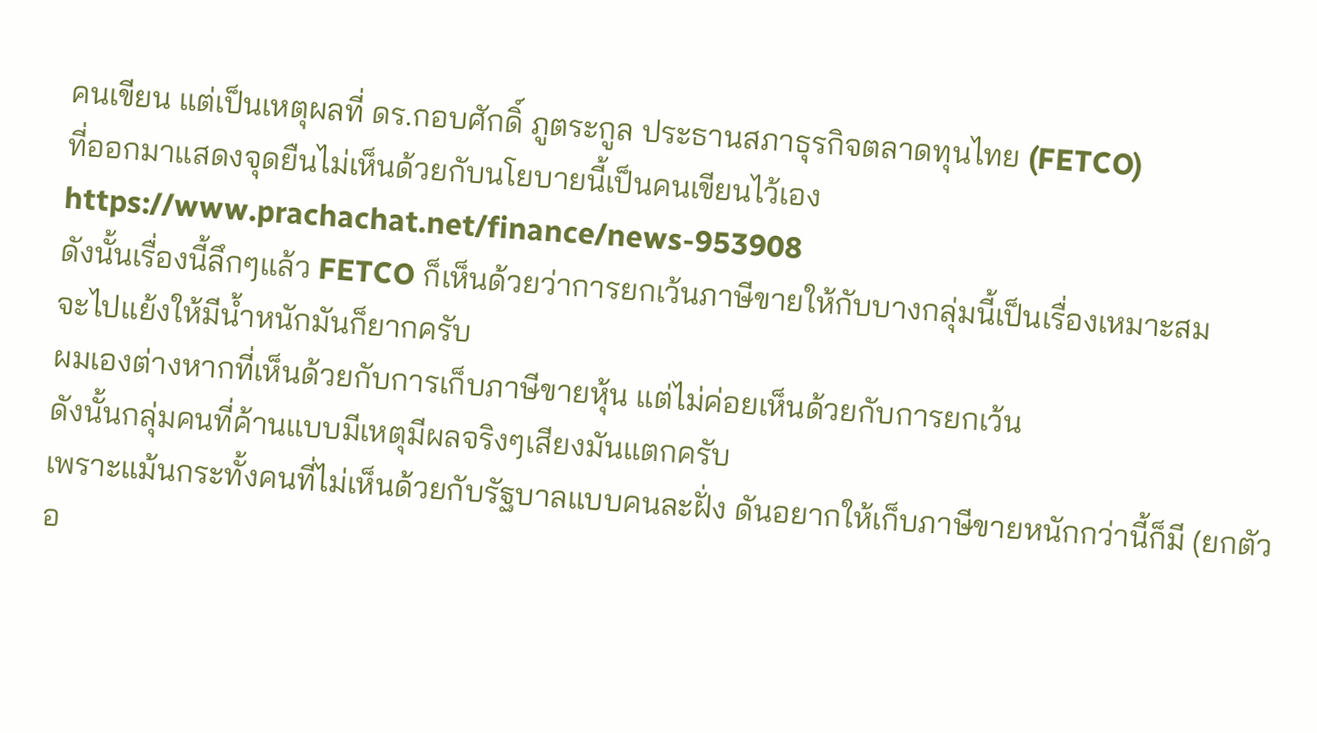คนเขียน แต่เป็นเหตุผลที่ ดร.กอบศักดิ์ ภูตระกูล ประธานสภาธุรกิจตลาดทุนไทย (FETCO)
ที่ออกมาแสดงจุดยืนไม่เห็นด้วยกับนโยบายนี้เป็นคนเขียนไว้เอง
https://www.prachachat.net/finance/news-953908
ดังนั้นเรื่องนี้ลึกๆแล้ว FETCO ก็เห็นด้วยว่าการยกเว้นภาษีขายให้กับบางกลุ่มนี้เป็นเรื่องเหมาะสม
จะไปแย้งให้มีน้ำหนักมันก็ยากครับ
ผมเองต่างหากที่เห็นด้วยกับการเก็บภาษีขายหุ้น แต่ไม่ค่อยเห็นด้วยกับการยกเว้น
ดังนั้นกลุ่มคนที่ค้านแบบมีเหตุมีผลจริงๆเสียงมันแตกครับ
เพราะแม้นกระทั้งคนที่ไม่เห็นด้วยกับรัฐบาลแบบคนละฝั่ง ดันอยากให้เก็บภาษีขายหนักกว่านี้ก็มี (ยกตัวอ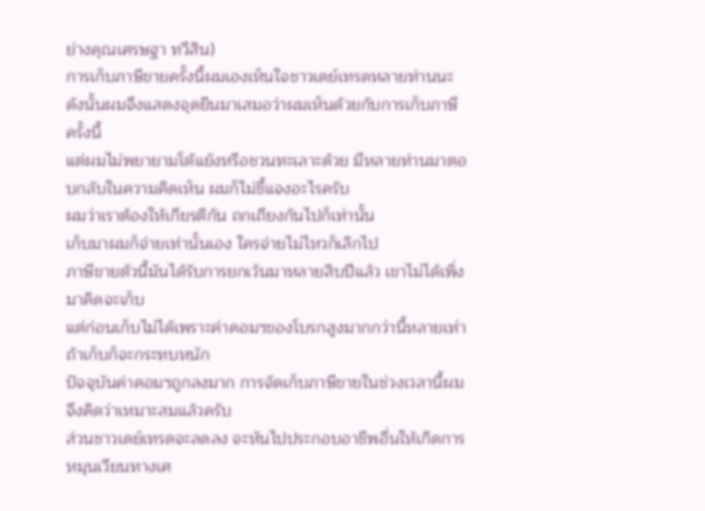ย่างคุณเศรษฐา ทวีสิน)
การเก็บภาษีขายครั้งนี้ผมเองเห็นใจชาวเดย์เทรดหลายท่านนะ
ดังนั้นผมจึงแสดงจุดยืนมาเสมอว่าผมเห็นด้วยกับการเก็บภาษีครั้งนี้
แต่ผมไม่พยายามโต้แย้งหรือชวนทะเลาะด้วย มีหลายท่านมาตอบกลับในความคิดเห็น ผมก็ไม่ชี้แจงอะไรครับ
ผมว่าเราต้องให้เกียรติกัน ถกเถียงกันไปก็เท่านั้น
เก็บมาผมก็จ่ายเท่านั้นเอง ใครจ่ายไม่ไหวก็เลิกไป
ภาษีขายตัวนี้มันได้รับการยกเว้นมาหลายสิบปีแล้ว เขาไม่ได้เพิ่งมาคิดจะเก็บ
แต่ก่อนเก็บไม่ได้เพราะค่าคอมฯของโบรกสูงมากกว่านี้หลายเท่า ถ้าเก็บก็จะกระทบหนัก
ปัจจุบันค่าคอมฯถูกลงมาก การจัดเก็บภาษีขายในช่วงเวลานี้ผมจึงคิดว่าเหมาะสมแล้วครับ
ส่วนชาวเดย์เทรดจะลดลง จะหันไปประกอบอาชีพอื่นให้เกิดการหมุนเวียนทางเศ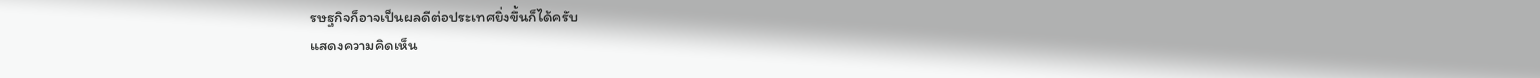รษฐกิจก็อาจเป็นผลดีต่อประเทศยิ่งขึ้นก็ได้ครับ
แสดงความคิดเห็น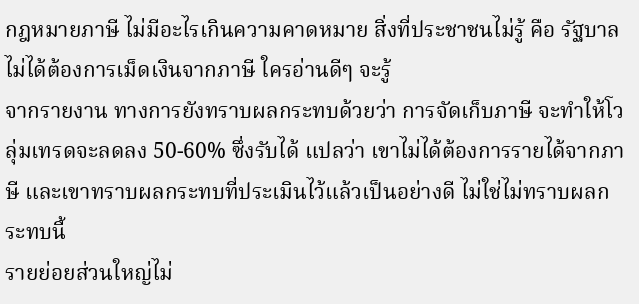กฎหมายภาษี ไม่มีอะไรเกินความคาดหมาย สิ่งที่ประชาชนไม่รู้ คือ รัฐบาลไม่ได้ต้องการเม็ดเงินจากภาษี ใครอ่านดีๆ จะรู้
จากรายงาน ทางการยังทราบผลกระทบด้วยว่า การจัดเก็บภาษี จะทำให้โวลุ่มเทรดจะลดลง 50-60% ซึ่งรับได้ แปลว่า เขาไม่ได้ต้องการรายได้จากภาษี และเขาทราบผลกระทบที่ประเมินไว้แล้วเป็นอย่างดี ไม่ใช่ไม่ทราบผลกระทบนี้
รายย่อยส่วนใหญ่ไม่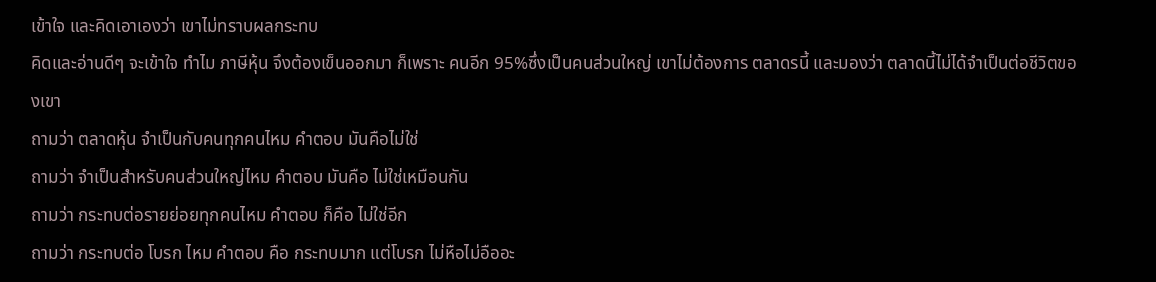เข้าใจ และคิดเอาเองว่า เขาไม่ทราบผลกระทบ
คิดและอ่านดีๆ จะเข้าใจ ทำไม ภาษีหุ้น จึงต้องเข็นออกมา ก็เพราะ คนอีก 95%ซึ่งเป็นคนส่วนใหญ่ เขาไม่ต้องการ ตลาดรนี้ และมองว่า ตลาดนี้ไม่ได้จำเป็นต่อชีวิตของเขา
ถามว่า ตลาดหุ้น จำเป็นกับคนทุกคนไหม คำตอบ มันคือไม่ใช่
ถามว่า จำเป็นสำหรับคนส่วนใหญ่ไหม คำตอบ มันคือ ไม่ใช่เหมือนกัน
ถามว่า กระทบต่อรายย่อยทุกคนไหม คำตอบ ก็คือ ไม่ใช่อีก
ถามว่า กระทบต่อ โบรก ไหม คำตอบ คือ กระทบมาก แต่โบรก ไม่หือไม่อืออะ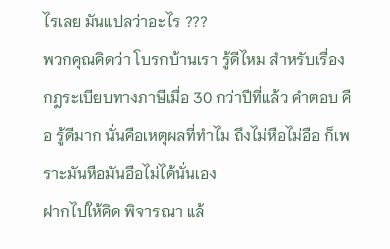ไรเลย มันแปลว่าอะไร ???
พวกคุณคิดว่า โบรกบ้านเรา รู้ดีไหม สำหรับเรื่องกฎระเบียบทางภาษีเมื่อ 30 กว่าปีที่แล้ว คำตอบ คือ รู้ดีมาก นั่นคือเหตุผลที่ทำไม ถึงไม่หือไม่อือ ก็เพราะมันหือมันอือไม่ได้นั่นเอง
ฝากไปให้คิด พิจารณา แล้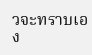วจะทราบเอง